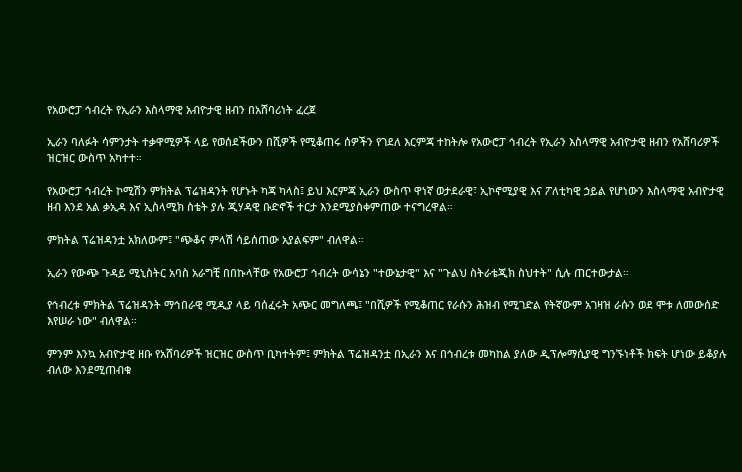የአውሮፓ ኅብረት የኢራን እስላማዊ አብዮታዊ ዘብን በአሸባሪነት ፈረጀ

ኢራን ባለፉት ሳምንታት ተቃዋሚዎች ላይ የወሰደችውን በሺዎች የሚቆጠሩ ሰዎችን የገደለ እርምጃ ተከትሎ የአውሮፓ ኅብረት የኢራን እስላማዊ አብዮታዊ ዘብን የአሸባሪዎች ዝርዝር ውስጥ አካተተ።

የአውሮፓ ኅብረት ኮሚሽን ምክትል ፕሬዝዳንት የሆኑት ካጃ ካላስ፤ ይህ እርምጃ ኢራን ውስጥ ዋነኛ ወታደራዊ፣ ኢኮኖሚያዊ እና ፖለቲካዊ ኃይል የሆነውን እስላማዊ አብዮታዊ ዘብ እንደ አል ቃኢዳ እና ኢስላሚክ ስቴት ያሉ ጂሃዳዊ ቡድኖች ተርታ እንደሚያስቀምጠው ተናግረዋል።

ምክትል ፕሬዝዳንቷ አክለውም፤ "ጭቆና ምላሽ ሳይሰጠው አያልፍም" ብለዋል።

ኢራን የውጭ ጉዳይ ሚኒስትር አባስ አራግቺ በበኩላቸው የአውሮፓ ኅብረት ውሳኔን "ተውኔታዊ" እና "ጉልህ ስትራቴጂክ ስህተት" ሲሉ ጠርተውታል።

የኅብረቱ ምክትል ፕሬዝዳንት ማኅበራዊ ሚዲያ ላይ ባሰፈሩት አጭር መግለጫ፤ "በሺዎች የሚቆጠር የራሱን ሕዝብ የሚገድል የትኛውም አገዛዝ ራሱን ወደ ሞቱ ለመውሰድ እየሠራ ነው" ብለዋል።

ምንም እንኳ አብዮታዊ ዘቡ የአሸባሪዎች ዝርዝር ውስጥ ቢካተትም፤ ምክትል ፕሬዝዳንቷ በኢራን እና በኅብረቱ መካከል ያለው ዲፕሎማሲያዊ ግንኙነቶች ክፍት ሆነው ይቆያሉ ብለው እንደሚጠብቁ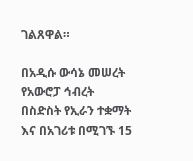ገልጸዋል።

በአዲሱ ውሳኔ መሠረት የአውሮፓ ኅብረት በስድስት የኢራን ተቋማት እና በአገሪቱ በሚገኙ 15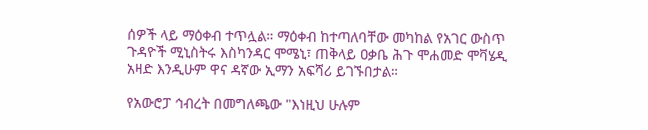ሰዎች ላይ ማዕቀብ ተጥሏል። ማዕቀብ ከተጣለባቸው መካከል የአገር ውስጥ ጉዳዮች ሚኒስትሩ እስካንዳር ሞሜኒ፣ ጠቅላይ ዐቃቤ ሕጉ ሞሐመድ ሞቫሄዲ አዛድ እንዲሁም ዋና ዳኛው ኢማን አፍሻሪ ይገኙበታል።

የአውሮፓ ኅብረት በመግለጫው "እነዚህ ሁሉም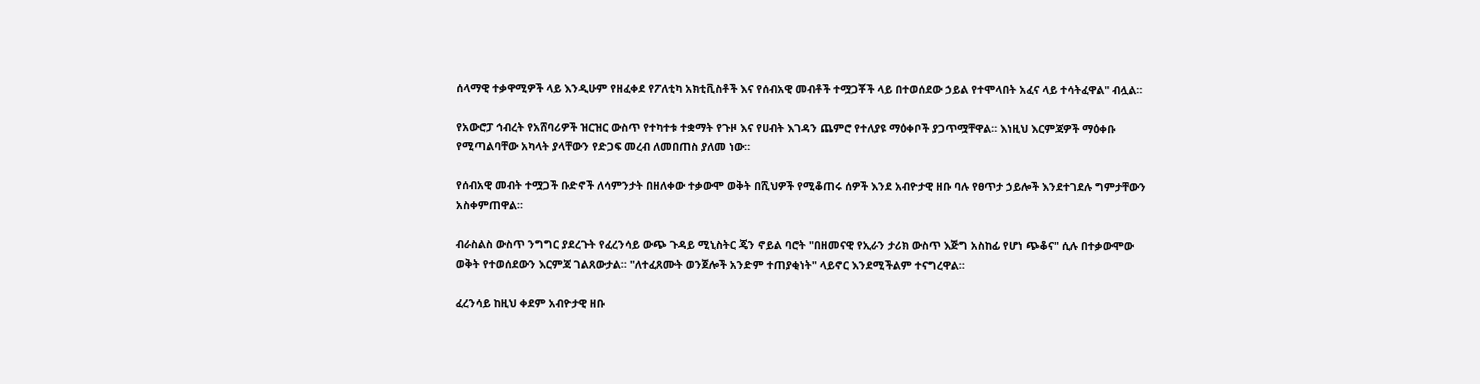ሰላማዊ ተቃዋሚዎች ላይ እንዲሁም የዘፈቀደ የፖለቲካ አክቲቪስቶች እና የሰብአዊ መብቶች ተሟጋቾች ላይ በተወሰደው ኃይል የተሞላበት አፈና ላይ ተሳትፈዋል" ብሏል።

የአውሮፓ ኅብረት የአሸባሪዎች ዝርዝር ውስጥ የተካተቱ ተቋማት የጉዞ እና የሀብት እገዳን ጨምሮ የተለያዩ ማዕቀቦች ያጋጥሟቸዋል። እነዚህ እርምጃዎች ማዕቀቡ የሚጣልባቸው አካላት ያላቸውን የድጋፍ መረብ ለመበጠስ ያለመ ነው።

የሰብአዊ መብት ተሟጋች ቡድኖች ለሳምንታት በዘለቀው ተቃውሞ ወቅት በሺህዎች የሚቆጠሩ ሰዎች እንደ አብዮታዊ ዘቡ ባሉ የፀጥታ ኃይሎች እንደተገደሉ ግምታቸውን አስቀምጠዋል።

ብራስልስ ውስጥ ንግግር ያደረጉት የፈረንሳይ ውጭ ጉዳይ ሚኒስትር ጄን ኖይል ባሮት "በዘመናዊ የኢራን ታሪክ ውስጥ እጅግ አስከፊ የሆነ ጭቆና" ሲሉ በተቃውሞው ወቅት የተወሰደውን እርምጃ ገልጸውታል። "ለተፈጸሙት ወንጀሎች አንድም ተጠያቂነት" ላይኖር እንደሚችልም ተናግረዋል።

ፈረንሳይ ከዚህ ቀደም አብዮታዊ ዘቡ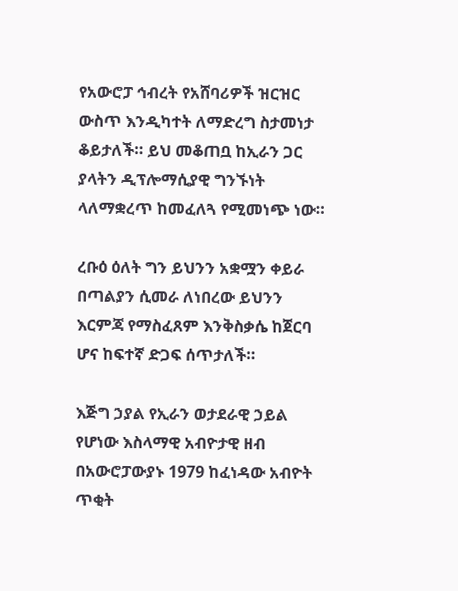የአውሮፓ ኅብረት የአሸባሪዎች ዝርዝር ውስጥ እንዲካተት ለማድረግ ስታመነታ ቆይታለች። ይህ መቆጠቧ ከኢራን ጋር ያላትን ዲፕሎማሲያዊ ግንኙነት ላለማቋረጥ ከመፈለጓ የሚመነጭ ነው።

ረቡዕ ዕለት ግን ይህንን አቋሟን ቀይራ በጣልያን ሲመራ ለነበረው ይህንን እርምጃ የማስፈጸም እንቅስቃሴ ከጀርባ ሆና ከፍተኛ ድጋፍ ሰጥታለች።

እጅግ ኃያል የኢራን ወታደራዊ ኃይል የሆነው እስላማዊ አብዮታዊ ዘብ በአውሮፓውያኑ 1979 ከፈነዳው አብዮት ጥቂት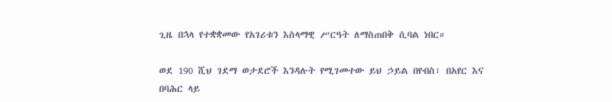ጊዜ በኋላ የተቋቋመው የአገሪቱን እስላማዊ ሥርዓት ለማስጠበቅ ሲባል ነበር።

ወደ 190 ሺህ ገደማ ወታደሮች እንዳሉት የሚገመተው ይህ ኃይል በየብስ፣ በአየር እና በባሕር ላይ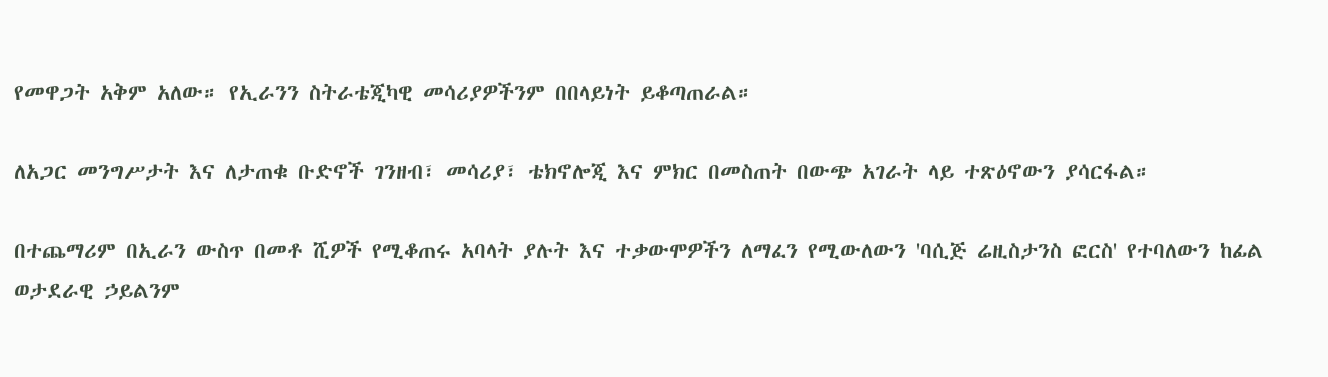የመዋጋት አቅም አለው። የኢራንን ስትራቴጂካዊ መሳሪያዎችንም በበላይነት ይቆጣጠራል።

ለአጋር መንግሥታት እና ለታጠቁ ቡድኖች ገንዘብ፣ መሳሪያ፣ ቴክኖሎጂ እና ምክር በመስጠት በውጭ አገራት ላይ ተጽዕኖውን ያሳርፋል።

በተጨማሪም በኢራን ውስጥ በመቶ ሺዎች የሚቆጠሩ አባላት ያሉት እና ተቃውሞዎችን ለማፈን የሚውለውን 'ባሲጅ ሬዚስታንስ ፎርስ' የተባለውን ከፊል ወታደራዊ ኃይልንም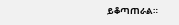ይቆጣጠራል።